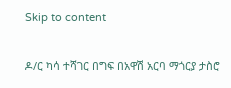Skip to content

ዶ/ር ካሳ ተሻገር በግፍ በአዋሽ አርባ ማጎርያ ታስሮ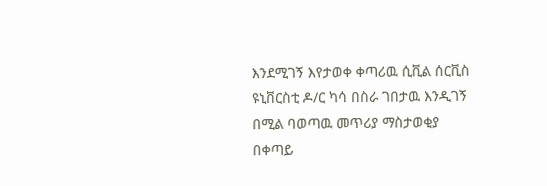እንደሚገኝ እየታወቀ ቀጣሪዉ ሲቪል ሰርቪስ ዩኒቨርስቲ ዶ/ር ካሳ በስራ ገበታዉ እንዲገኝ በሚል ባወጣዉ መጥሪያ ማስታወቂያ በቀጣይ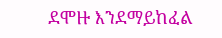ደሞዙ እንደማይከፈል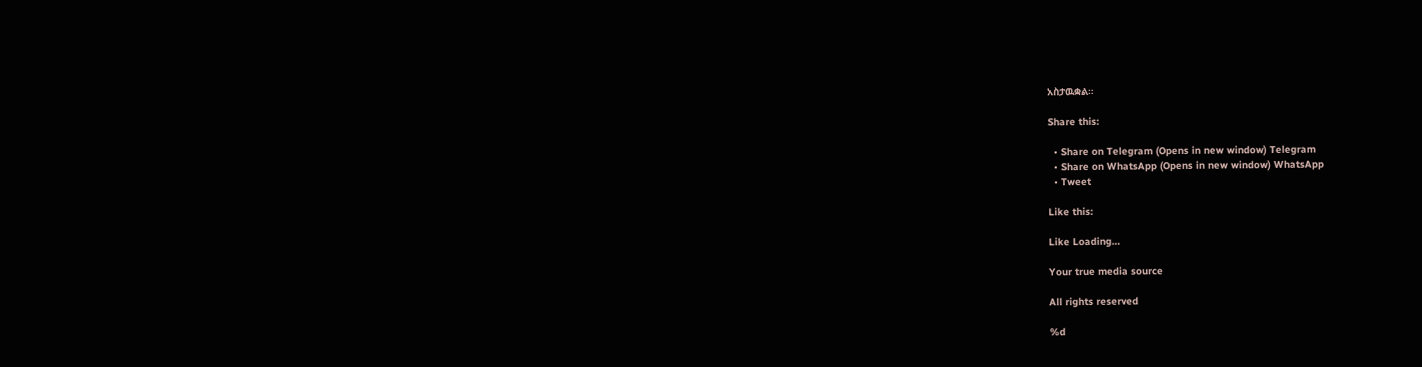አስታዉቋል።

Share this:

  • Share on Telegram (Opens in new window) Telegram
  • Share on WhatsApp (Opens in new window) WhatsApp
  • Tweet

Like this:

Like Loading…

Your true media source

All rights reserved

%d